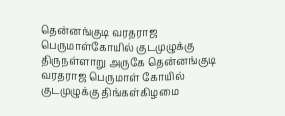தென்னங்குடி வரதராஜ பெருமாள்கோயில் குடமுழுக்கு
திருநள்ளாறு அருகே தென்னங்குடி வரதராஜ பெருமாள் கோயில் குடமுழுக்கு திங்கள்கிழமை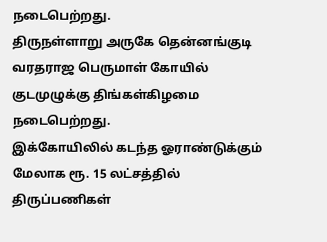நடைபெற்றது.
திருநள்ளாறு அருகே தென்னங்குடி வரதராஜ பெருமாள் கோயில் குடமுழுக்கு திங்கள்கிழமை நடைபெற்றது.
இக்கோயிலில் கடந்த ஓராண்டுக்கும் மேலாக ரூ. 15 லட்சத்தில் திருப்பணிகள்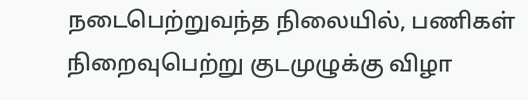நடைபெற்றுவந்த நிலையில், பணிகள் நிறைவுபெற்று குடமுழுக்கு விழா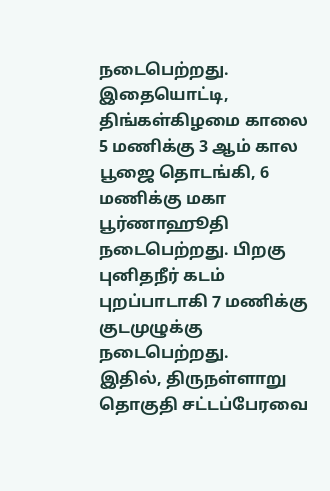நடைபெற்றது. இதையொட்டி, திங்கள்கிழமை காலை 5 மணிக்கு 3 ஆம் கால பூஜை தொடங்கி, 6 மணிக்கு மகா பூர்ணாஹூதி நடைபெற்றது. பிறகு புனிதநீர் கடம் புறப்பாடாகி 7 மணிக்கு குடமுழுக்கு நடைபெற்றது.
இதில், திருநள்ளாறு தொகுதி சட்டப்பேரவை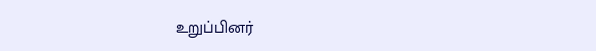உறுப்பினர்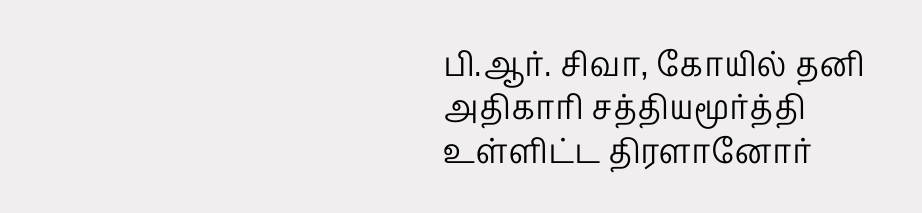பி.ஆர். சிவா, கோயில் தனி அதிகாரி சத்தியமூர்த்தி உள்ளிட்ட திரளானோர்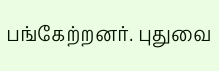பங்கேற்றனர். புதுவை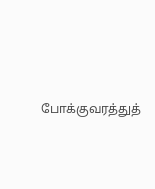போக்குவரத்துத்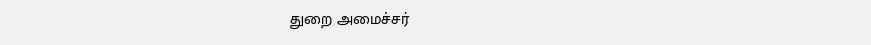துறை அமைச்சர்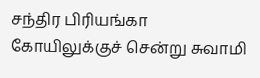சந்திர பிரியங்கா கோயிலுக்குச் சென்று சுவாமி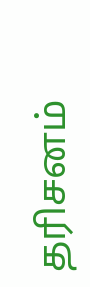தரிசனம்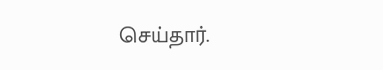செய்தார்.